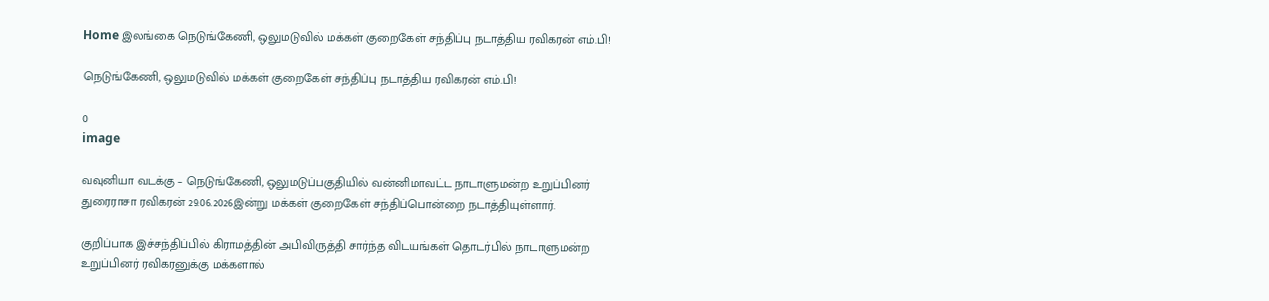Home இலங்கை நெடுங்கேணி, ஒலுமடுவில் மக்கள் குறைகேள் சந்திப்பு நடாத்திய ரவிகரன் எம்.பி!

நெடுங்கேணி, ஒலுமடுவில் மக்கள் குறைகேள் சந்திப்பு நடாத்திய ரவிகரன் எம்.பி!

0
image

வவுனியா வடக்கு – நெடுங்கேணி, ஒலுமடுப்பகுதியில் வன்னிமாவட்ட நாடாளுமன்ற உறுப்பினர் துரைராசா ரவிகரன் 29.06.2026இன்று மக்கள் குறைகேள் சந்திப்பொன்றை நடாத்தியுள்ளார்.

குறிப்பாக இச்சந்திப்பில் கிராமத்தின் அபிவிருத்தி சார்ந்த விடயங்கள் தொடர்பில் நாடாளுமன்ற உறுப்பினர் ரவிகரனுக்கு மக்களால்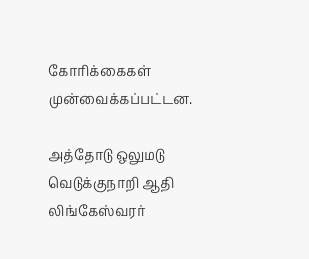கோரிக்கைகள் முன்வைக்கப்பட்டன.

அத்தோடு ஒலுமடு வெடுக்குநாறி ஆதி லிங்கேஸ்வரர்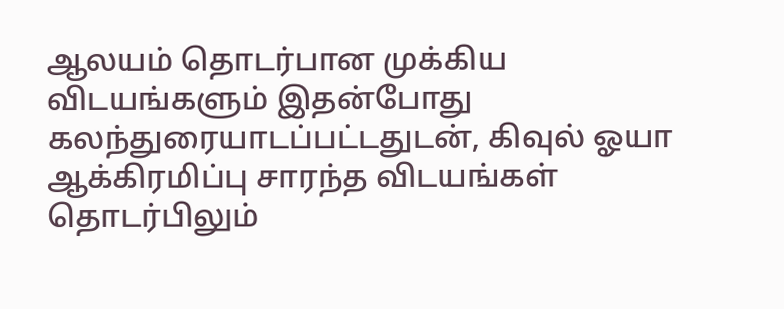ஆலயம் தொடர்பான முக்கிய விடயங்களும் இதன்போது கலந்துரையாடப்பட்டதுடன், கிவுல் ஓயா ஆக்கிரமிப்பு சாரந்த விடயங்கள் தொடர்பிலும்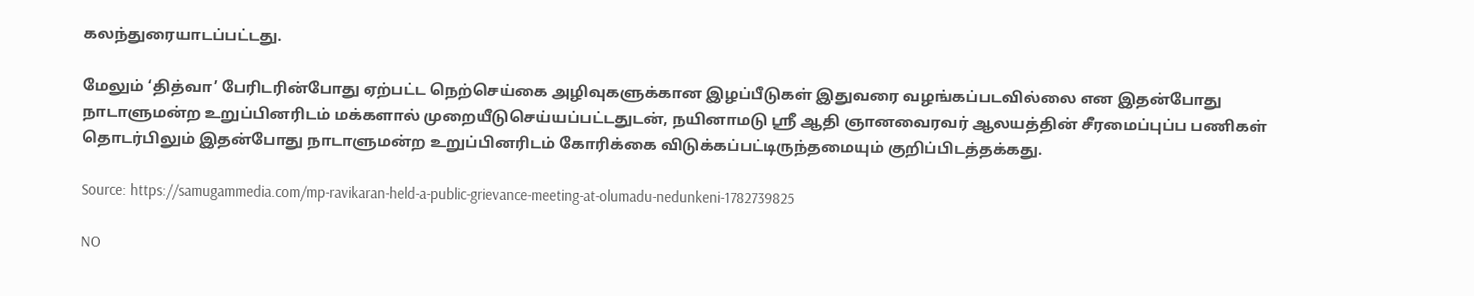கலந்துரையாடப்பட்டது.

மேலும் ‘தித்வா’ பேரிடரின்போது ஏற்பட்ட நெற்செய்கை அழிவுகளுக்கான இழப்பீடுகள் இதுவரை வழங்கப்படவில்லை என இதன்போது நாடாளுமன்ற உறுப்பினரிடம் மக்களால் முறையீடுசெய்யப்பட்டதுடன், நயினாமடு ஸ்ரீ ஆதி ஞானவைரவர் ஆலயத்தின் சீரமைப்புப்ப பணிகள் தொடர்பிலும் இதன்போது நாடாளுமன்ற உறுப்பினரிடம் கோரிக்கை விடுக்கப்பட்டிருந்தமையும் குறிப்பிடத்தக்கது.

Source: https://samugammedia.com/mp-ravikaran-held-a-public-grievance-meeting-at-olumadu-nedunkeni-1782739825

NO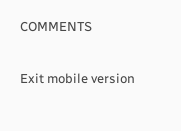COMMENTS

Exit mobile version